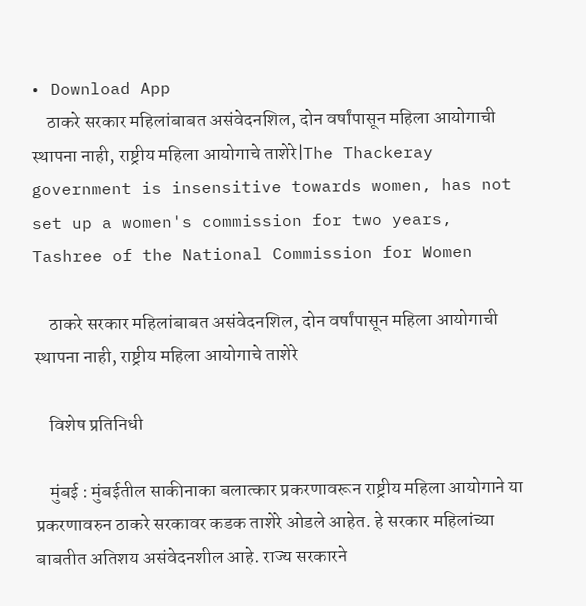• Download App
    ठाकरे सरकार महिलांबाबत असंवेदनशिल, दोन वर्षांपासून महिला आयोगाची स्थापना नाही, राष्ट्रीय महिला आयोगाचे ताशेरे|The Thackeray government is insensitive towards women, has not set up a women's commission for two years, Tashree of the National Commission for Women

    ठाकरे सरकार महिलांबाबत असंवेदनशिल, दोन वर्षांपासून महिला आयोगाची स्थापना नाही, राष्ट्रीय महिला आयोगाचे ताशेरे

    विशेष प्रतिनिधी

    मुंबई : मुंबईतील साकीनाका बलात्कार प्रकरणावरून राष्ट्रीय महिला आयोगाने या प्रकरणावरुन ठाकरे सरकावर कडक ताशेरे ओडले आहेत. हे सरकार महिलांच्या बाबतीत अतिशय असंवेदनशील आहे. राज्य सरकारने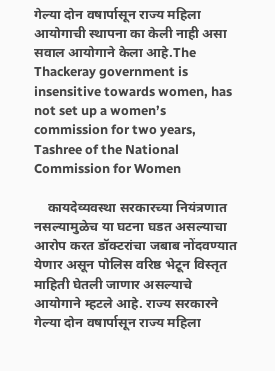गेल्या दोन वषार्पासून राज्य महिला आयोगाची स्थापना का केली नाही असा सवाल आयोगाने केला आहे.The Thackeray government is insensitive towards women, has not set up a women’s commission for two years, Tashree of the National Commission for Women

    कायदेव्यवस्था सरकारच्या नियंत्रणात नसल्यामुळेच या घटना घडत असल्याचा आरोप करत डॉक्टरांचा जबाब नोंदवण्यात येणार असून पोलिस वरिष्ठ भेटून विस्तृत माहिती घेतली जाणार असल्याचे आयोगाने म्हटले आहे. राज्य सरकारने गेल्या दोन वषार्पासून राज्य महिला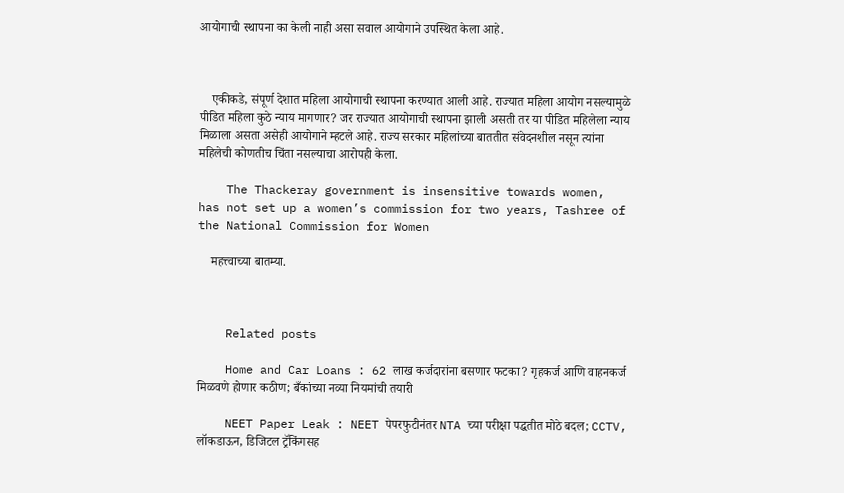आयोगाची स्थापना का केली नाही असा सवाल आयोगाने उपस्थित केला आहे.



    एकीकडे, संपूर्ण देशात महिला आयोगाची स्थापना करण्यात आली आहे. राज्यात महिला आयोग नसल्यामुळे पीडित महिला कुठे न्याय मागणार? जर राज्यात आयोगाची स्थापना झाली असती तर या पीडित महिलेला न्याय मिळाला असता असेही आयोगाने म्हटले आहे. राज्य सरकार महिलांच्या बाततीत संवेदनशील नसून त्यांना महिलेची कोणतीच चिंता नसल्याचा आरोपही केला.

    The Thackeray government is insensitive towards women, has not set up a women’s commission for two years, Tashree of the National Commission for Women

    महत्त्वाच्या बातम्या.



    Related posts

    Home and Car Loans : 62 लाख कर्जदारांना बसणार फटका? गृहकर्ज आणि वाहनकर्ज मिळवणे होणार कठीण; बँकांच्या नव्या नियमांची तयारी

    NEET Paper Leak : NEET पेपरफुटीनंतर NTA च्या परीक्षा पद्धतीत मोठे बदल; CCTV, लॉकडाऊन, डिजिटल ट्रॅकिंगसह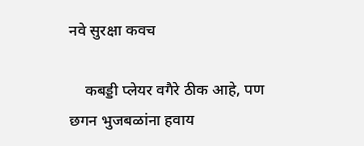नवे सुरक्षा कवच

    कबड्डी प्लेयर वगैरे ठीक आहे, पण छगन भुजबळांना हवाय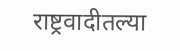राष्ट्रवादीतल्या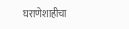घराणेशाहीचा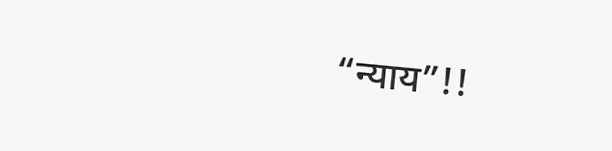“न्याय”!!